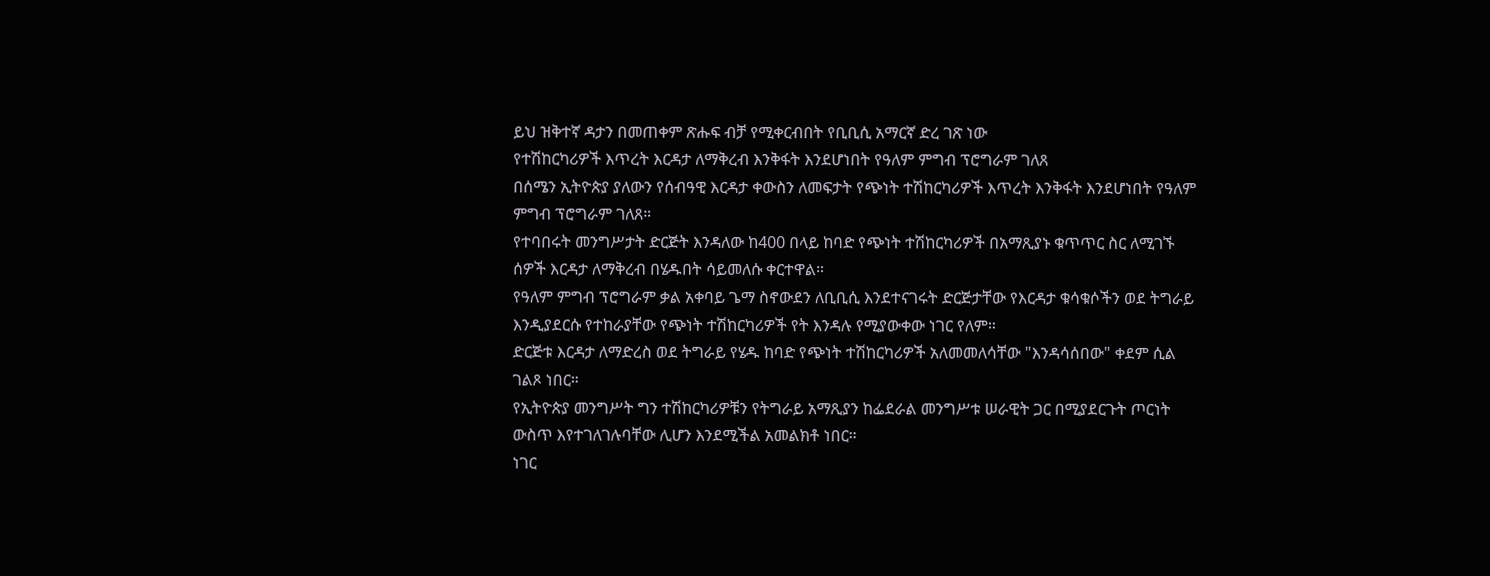ይህ ዝቅተኛ ዳታን በመጠቀም ጽሑፍ ብቻ የሚቀርብበት የቢቢሲ አማርኛ ድረ ገጽ ነው
የተሽከርካሪዎች እጥረት እርዳታ ለማቅረብ እንቅፋት እንደሆነበት የዓለም ምግብ ፕሮግራም ገለጸ
በሰሜን ኢትዮጵያ ያለውን የሰብዓዊ እርዳታ ቀውስን ለመፍታት የጭነት ተሽከርካሪዎች እጥረት እንቅፋት እንደሆነበት የዓለም ምግብ ፕሮግራም ገለጸ።
የተባበሩት መንግሥታት ድርጅት እንዳለው ከ400 በላይ ከባድ የጭነት ተሽከርካሪዎች በአማጺያኑ ቁጥጥር ስር ለሚገኙ ሰዎች እርዳታ ለማቅረብ በሄዱበት ሳይመለሱ ቀርተዋል።
የዓለም ምግብ ፕሮግራም ቃል አቀባይ ጌማ ስኖውደን ለቢቢሲ እንደተናገሩት ድርጅታቸው የእርዳታ ቁሳቁሶችን ወደ ትግራይ እንዲያደርሱ የተከራያቸው የጭነት ተሽከርካሪዎች የት እንዳሉ የሚያውቀው ነገር የለም።
ድርጅቱ እርዳታ ለማድረስ ወደ ትግራይ የሄዱ ከባድ የጭነት ተሽከርካሪዎች አለመመለሳቸው "እንዳሳሰበው" ቀደም ሲል ገልጾ ነበር።
የኢትዮጵያ መንግሥት ግን ተሽከርካሪዎቹን የትግራይ አማጺያን ከፌደራል መንግሥቱ ሠራዊት ጋር በሚያደርጉት ጦርነት ውስጥ እየተገለገሉባቸው ሊሆን እንደሚችል አመልክቶ ነበር።
ነገር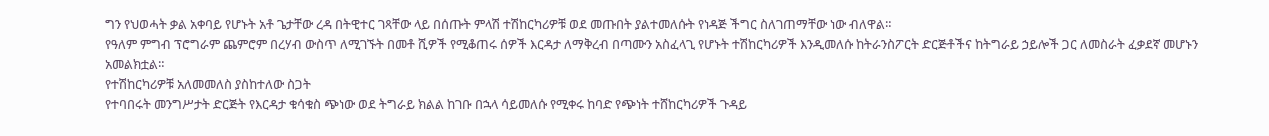ግን የህወሓት ቃል አቀባይ የሆኑት አቶ ጌታቸው ረዳ በትዊተር ገጻቸው ላይ በሰጡት ምላሽ ተሽከርካሪዎቹ ወደ መጡበት ያልተመለሱት የነዳጅ ችግር ስለገጠማቸው ነው ብለዋል።
የዓለም ምግብ ፕሮግራም ጨምሮም በረሃብ ውስጥ ለሚገኙት በመቶ ሺዎች የሚቆጠሩ ሰዎች እርዳታ ለማቅረብ በጣሙን አስፈላጊ የሆኑት ተሽከርካሪዎች እንዲመለሱ ከትራንስፖርት ድርጅቶችና ከትግራይ ኃይሎች ጋር ለመስራት ፈቃደኛ መሆኑን አመልክቷል።
የተሽከርካሪዎቹ አለመመለስ ያስከተለው ስጋት
የተባበሩት መንግሥታት ድርጅት የእርዳታ ቁሳቁስ ጭነው ወደ ትግራይ ክልል ከገቡ በኋላ ሳይመለሱ የሚቀሩ ከባድ የጭነት ተሸከርካሪዎች ጉዳይ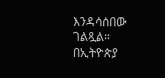እንዳሳሰበው ገልጿል።
በኢትዮጵያ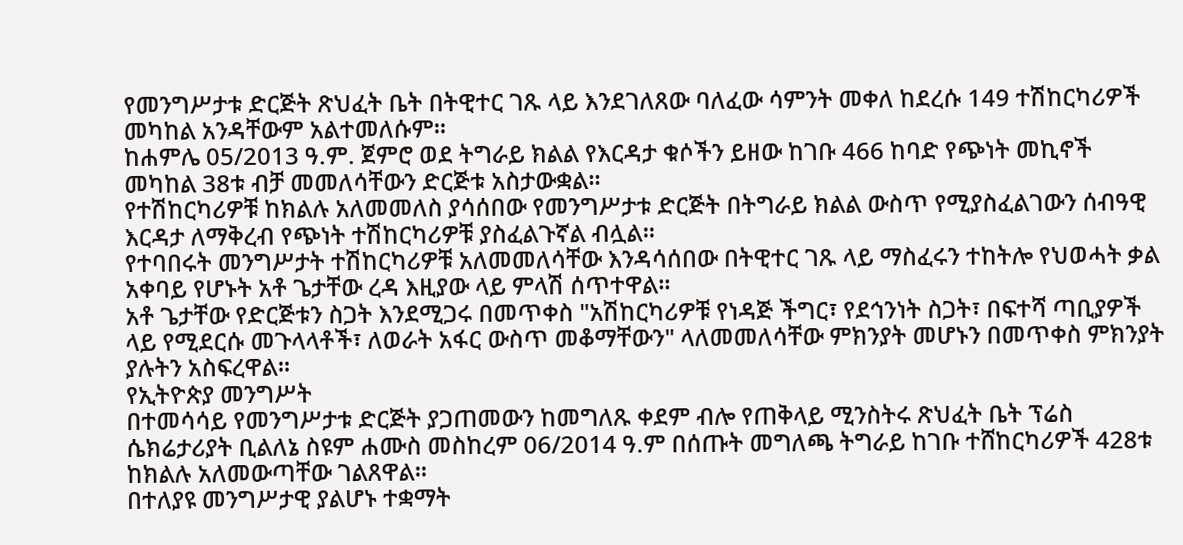የመንግሥታቱ ድርጅት ጽህፈት ቤት በትዊተር ገጹ ላይ እንደገለጸው ባለፈው ሳምንት መቀለ ከደረሱ 149 ተሽከርካሪዎች መካከል አንዳቸውም አልተመለሱም።
ከሐምሌ 05/2013 ዓ.ም. ጀምሮ ወደ ትግራይ ክልል የእርዳታ ቁሶችን ይዘው ከገቡ 466 ከባድ የጭነት መኪኖች መካከል 38ቱ ብቻ መመለሳቸውን ድርጅቱ አስታውቋል።
የተሽከርካሪዎቹ ከክልሉ አለመመለስ ያሳሰበው የመንግሥታቱ ድርጅት በትግራይ ክልል ውስጥ የሚያስፈልገውን ሰብዓዊ እርዳታ ለማቅረብ የጭነት ተሽከርካሪዎቹ ያስፈልጉኛል ብሏል።
የተባበሩት መንግሥታት ተሽከርካሪዎቹ አለመመለሳቸው እንዳሳሰበው በትዊተር ገጹ ላይ ማስፈሩን ተከትሎ የህወሓት ቃል አቀባይ የሆኑት አቶ ጌታቸው ረዳ እዚያው ላይ ምላሽ ሰጥተዋል።
አቶ ጌታቸው የድርጅቱን ስጋት እንደሚጋሩ በመጥቀስ "አሽከርካሪዎቹ የነዳጅ ችግር፣ የደኅንነት ስጋት፣ በፍተሻ ጣቢያዎች ላይ የሚደርሱ መጉላላቶች፣ ለወራት አፋር ውስጥ መቆማቸውን" ላለመመለሳቸው ምክንያት መሆኑን በመጥቀስ ምክንያት ያሉትን አስፍረዋል።
የኢትዮጵያ መንግሥት
በተመሳሳይ የመንግሥታቱ ድርጅት ያጋጠመውን ከመግለጹ ቀደም ብሎ የጠቅላይ ሚንስትሩ ጽህፈት ቤት ፕሬስ ሴክሬታሪያት ቢልለኔ ስዩም ሐሙስ መስከረም 06/2014 ዓ.ም በሰጡት መግለጫ ትግራይ ከገቡ ተሸከርካሪዎች 428ቱ ከክልሉ አለመውጣቸው ገልጸዋል።
በተለያዩ መንግሥታዊ ያልሆኑ ተቋማት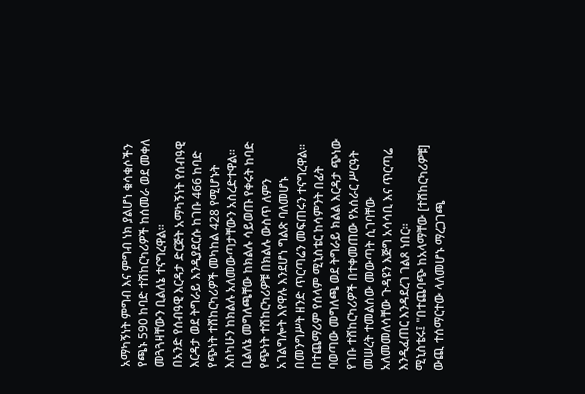አማካኝነት ምግብ እና ምግብ ነክ ያልሆነ ቁሳቁሶችን የጫኑ 590 ከባድ ተሽከርካሪዎች ከሰመራ ወደ መቀለ መጓጓዛቸውን ቢልለኔ ተናግረዋል።
በአንድ የሰብዓዊ እርዳታ ድርጅት አማካኝነት የሰብዓዊ እርዳታ ወደ ትግራይ እንዲያደርሱ ከገቡ 466 ከባድ የጭነት ተሸከርካሪዎች መካከል 428 የሚሆኑት እስካሁን ከክልሉ አለመውጣታቸውን አስረድተዋል።
ቢልለኔ መግለጫቸው ከክልሉ ሳይወጡ የቀሩት ከባድ የጭነት ተሽከርካሪዎቹ በክልሉ ውስጥ ለምን አገልግሎት እየዋሉ እንደሆነ ግልጽ ባለመሆኑ በመንግሥት ዘንድ ጥርጣሬን መፍጠሩን ተናግረዋል።
በተጨማሪም የሰላም ሚኒስቴር ከሳምንት በፊት ባወጣው መግለጫ ወደ ትግራይ ክልል እርዳታ ጭነው የገቡ ተሸከርካሪዎች በተቀመጠው የአሰራር ሥርዓት መሠረት ተመልሰው መውጣት ሲገባቸው አለመመለሳቸው ጉዳዩን እጅግ አሳሳቢ እና ጥርጣሬ እንዲፈጠር እንዳደረገ ገልጾ ነበር።
ሚኒስቴሩ፤ "በተጨባጭ ከአላማቸው [ተሸከርካሪዎቹ] ውጪ ተሰማርተው ላለመሆኑ ማረጋገጫ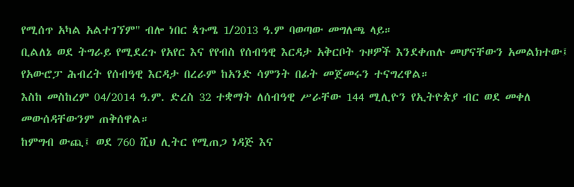የሚሰጥ አካል አልተገኘም" ብሎ ነበር ጳጉሜ 1/2013 ዓ.ም ባወጣው መግለጫ ላይ።
ቢልለኔ ወደ ትግራይ የሚደረጉ የአየር እና የየብስ የሰብዓዊ እርዳታ አቅርቦት ጉዞዎች እንደቀጠሉ መሆናቸውን አመልክተው፤ የአውሮፓ ሕብረት የሰብዓዊ እርዳታ በረራም ከአንድ ሳምንት በፊት መጀመሩን ተናግረዋል።
እስከ መስከረም 04/2014 ዓ.ም. ድረስ 32 ተቋማት ለሰብዓዊ ሥራቸው 144 ሚሊዮን የኢትዮጵያ ብር ወደ መቀለ መውሰዳቸውንም ጠቅሰዋል።
ከምግብ ውጪ፤ ወደ 760 ሺህ ሊትር የሚጠጋ ነዳጅ እና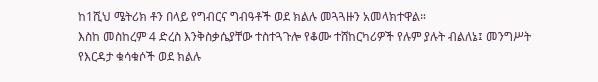ከ1ሺህ ሜትሪክ ቶን በላይ የግብርና ግብዓቶች ወደ ክልሉ መጓጓዙን አመላክተዋል።
እስከ መስከረም 4 ድረስ እንቅስቃሴያቸው ተስተጓጉሎ የቆሙ ተሸከርካሪዎች የሉም ያሉት ብልለኔ፤ መንግሥት የእርዳታ ቁሳቁሶች ወደ ክልሉ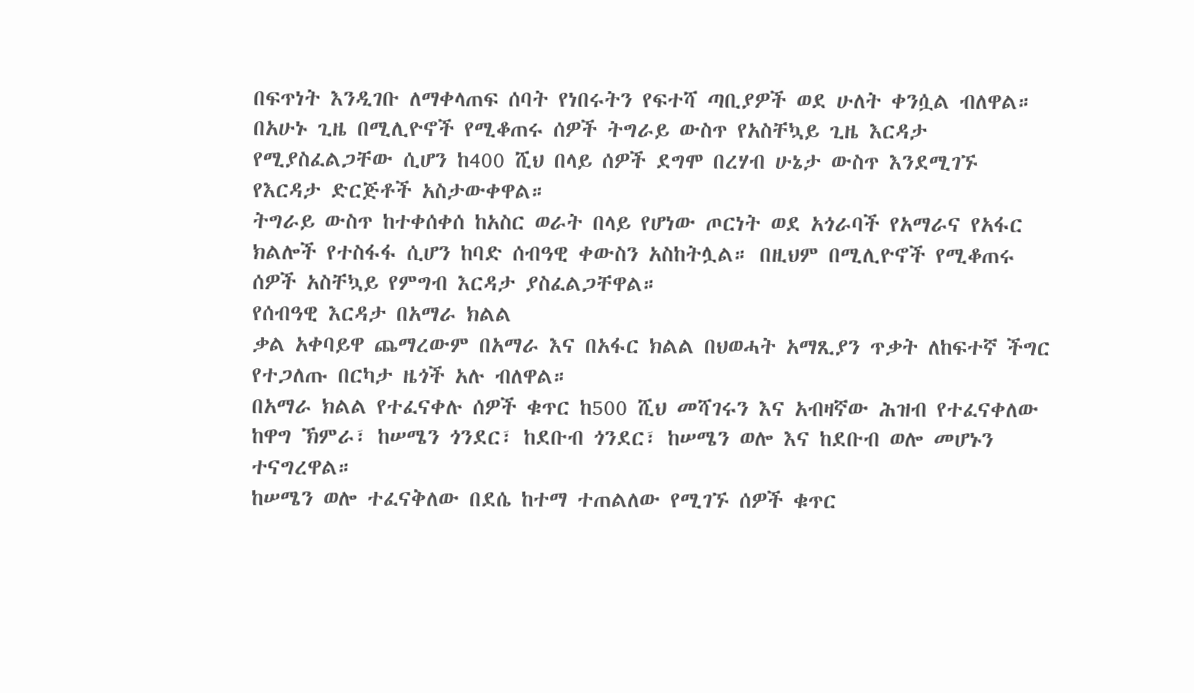በፍጥነት እንዲገቡ ለማቀላጠፍ ሰባት የነበሩትን የፍተሻ ጣቢያዎች ወደ ሁለት ቀንሷል ብለዋል።
በአሁኑ ጊዜ በሚሊዮኖች የሚቆጠሩ ሰዎች ትግራይ ውስጥ የአስቸኳይ ጊዜ እርዳታ የሚያስፈልጋቸው ሲሆን ከ400 ሺህ በላይ ሰዎች ደግሞ በረሃብ ሁኔታ ውስጥ እንደሚገኙ የእርዳታ ድርጅቶች አስታውቀዋል።
ትግራይ ውስጥ ከተቀሰቀሰ ከአስር ወራት በላይ የሆነው ጦርነት ወደ አጎራባች የአማራና የአፋር ክልሎች የተስፋፋ ሲሆን ከባድ ሰብዓዊ ቀውስን አስከትሏል። በዚህም በሚሊዮኖች የሚቆጠሩ ሰዎች አስቸኳይ የምግብ እርዳታ ያስፈልጋቸዋል።
የሰብዓዊ እርዳታ በአማራ ክልል
ቃል አቀባይዋ ጨማረውም በአማራ እና በአፋር ክልል በህወሓት አማጺያን ጥቃት ለከፍተኛ ችግር የተጋለጡ በርካታ ዜጎች አሉ ብለዋል።
በአማራ ክልል የተፈናቀሉ ሰዎች ቁጥር ከ500 ሺህ መሻገሩን እና አብዛኛው ሕዝብ የተፈናቀለው ከዋግ ኽምራ፣ ከሠሜን ጎንደር፣ ከደቡብ ጎንደር፣ ከሠሜን ወሎ እና ከደቡብ ወሎ መሆኑን ተናግረዋል።
ከሠሜን ወሎ ተፈናቅለው በደሴ ከተማ ተጠልለው የሚገኙ ሰዎች ቁጥር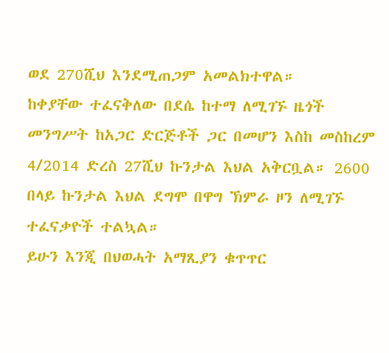ወደ 270ሺህ እንደሚጠጋም አመልክተዋል።
ከቀያቸው ተፈናቅለው በደሴ ከተማ ለሚገኙ ዜጎች መንግሥት ከአጋር ድርጅቶች ጋር በመሆን እስከ መስከረም 4/2014 ድረስ 27ሺህ ኩንታል እህል አቅርቧል። 2600 በላይ ኩንታል እህል ደግሞ በዋግ ኽምራ ዞን ለሚገኙ ተፈናቃዮች ተልኳል።
ይሁን እንጂ በህወሓት አማጺያን ቁጥጥር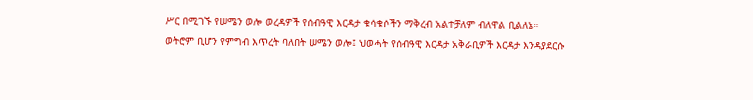ሥር በሚገኙ የሠሜን ወሎ ወረዳዎች የሰብዓዊ እርዳታ ቁሳቁሶችን ማቅረብ አልተቻለም ብለዋል ቢልለኔ።
ወትሮም ቢሆን የምግብ እጥረት ባለበት ሠሜን ወሎ፤ ህወሓት የሰብዓዊ እርዳታ አቅራቢዎች እርዳታ እንዳያደርሱ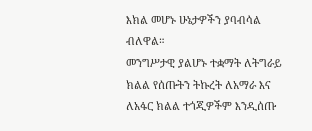እክል መሆኑ ሁኔታዎችን ያባብሳል ብለዋል።
መንግሥታዊ ያልሆኑ ተቋማት ለትግራይ ክልል የሰጡትን ትኩረት ለአማራ እና ለአፋር ክልል ተጎጂዎችም እንዲሰጡ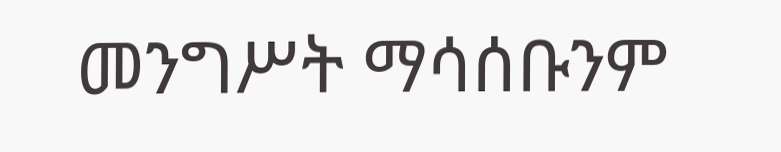መንግሥት ማሳሰቡንም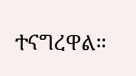ተናግረዋል።